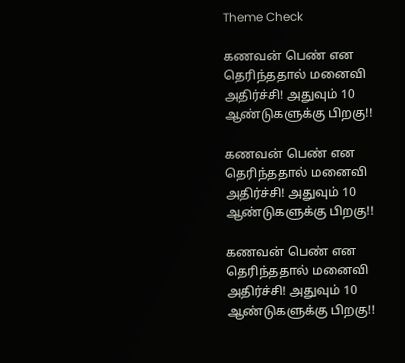Theme Check

கணவன் பெண் என தெரிந்ததால் மனைவி அதிர்ச்சி! அதுவும் 10 ஆண்டுகளுக்கு பிறகு!!

கணவன் பெண் என தெரிந்ததால் மனைவி அதிர்ச்சி! அதுவும் 10 ஆண்டுகளுக்கு பிறகு!!

கணவன் பெண் என தெரிந்ததால் மனைவி அதிர்ச்சி! அதுவும் 10 ஆண்டுகளுக்கு பிறகு!!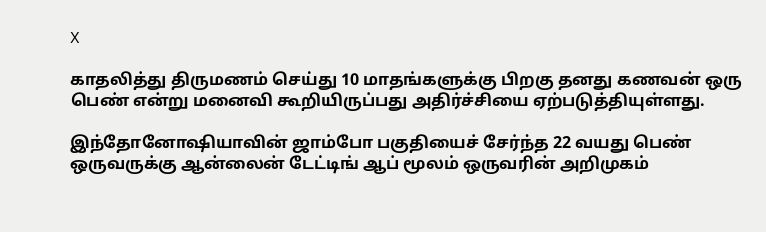X

காதலித்து திருமணம் செய்து 10 மாதங்களுக்கு பிறகு தனது கணவன் ஒரு பெண் என்று மனைவி கூறியிருப்பது அதிர்ச்சியை ஏற்படுத்தியுள்ளது.

இந்தோனோஷியாவின் ஜாம்போ பகுதியைச் சேர்ந்த 22 வயது பெண் ஒருவருக்கு ஆன்லைன் டேட்டிங் ஆப் மூலம் ஒருவரின் அறிமுகம்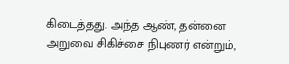கிடைத்தது. அந்த ஆண், தன்னை அறுவை சிகிச்சை நிபுணர் என்றும்,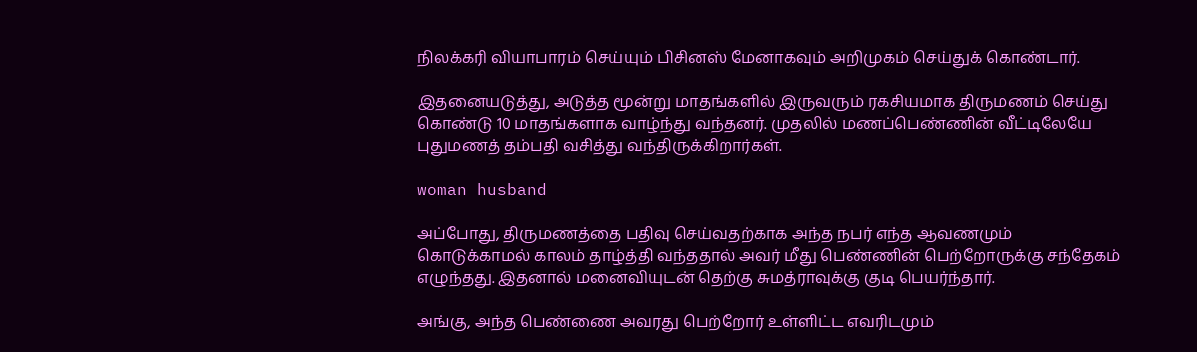நிலக்கரி வியாபாரம் செய்யும் பிசினஸ் மேனாகவும் அறிமுகம் செய்துக் கொண்டார்.

இதனையடுத்து, அடுத்த மூன்று மாதங்களில் இருவரும் ரகசியமாக திருமணம் செய்து கொண்டு 10 மாதங்களாக வாழ்ந்து வந்தனர். முதலில் மணப்பெண்ணின் வீட்டிலேயே புதுமணத் தம்பதி வசித்து வந்திருக்கிறார்கள்.

woman husband

அப்போது, திருமணத்தை பதிவு செய்வதற்காக அந்த நபர் எந்த ஆவணமும் கொடுக்காமல் காலம் தாழ்த்தி வந்ததால் அவர் மீது பெண்ணின் பெற்றோருக்கு சந்தேகம் எழுந்தது. இதனால் மனைவியுடன் தெற்கு சுமத்ராவுக்கு குடி பெயர்ந்தார்.

அங்கு, அந்த பெண்ணை அவரது பெற்றோர் உள்ளிட்ட எவரிடமும்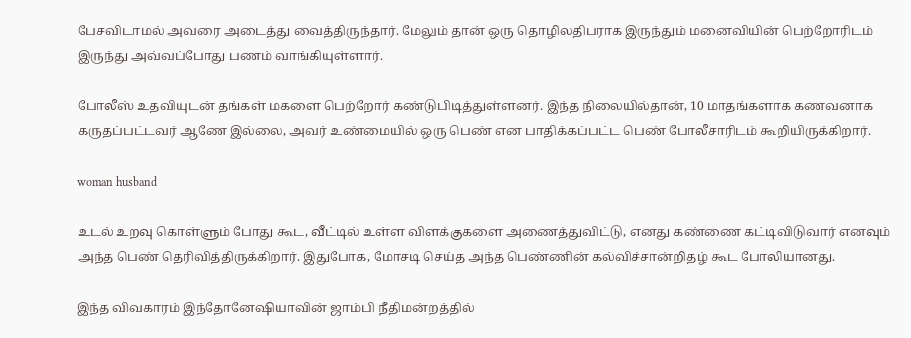பேசவிடாமல் அவரை அடைத்து வைத்திருந்தார். மேலும் தான் ஒரு தொழிலதிபராக இருந்தும் மனைவியின் பெற்றோரிடம் இருந்து அவ்வப்போது பணம் வாங்கியுள்ளார்.

போலீஸ் உதவியுடன் தங்கள் மகளை பெற்றோர் கண்டுபிடித்துள்ளனர். இந்த நிலையில்தான், 10 மாதங்களாக கணவனாக கருதப்பட்டவர் ஆணே இல்லை, அவர் உண்மையில் ஒரு பெண் என பாதிக்கப்பட்ட பெண் போலீசாரிடம் கூறியிருக்கிறார்.

woman husband

உடல் உறவு கொள்ளும் போது கூட, வீட்டில் உள்ள விளக்குகளை அணைத்துவிட்டு, எனது கண்ணை கட்டிவிடுவார் எனவும் அந்த பெண் தெரிவித்திருக்கிறார். இதுபோக, மோசடி செய்த அந்த பெண்ணின் கல்விச்சான்றிதழ் கூட போலியானது.

இந்த விவகாரம் இந்தோனேஷியாவின் ஜாம்பி நீதிமன்றத்தில்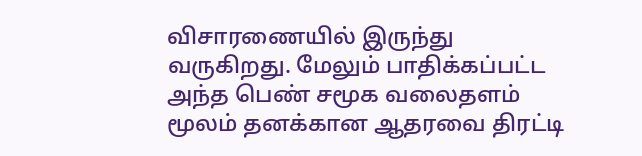விசாரணையில் இருந்து வருகிறது. மேலும் பாதிக்கப்பட்ட அந்த பெண் சமூக வலைதளம் மூலம் தனக்கான ஆதரவை திரட்டி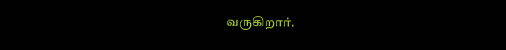வருகிறார்.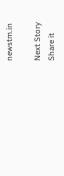newstm.in

Next Story
Share it